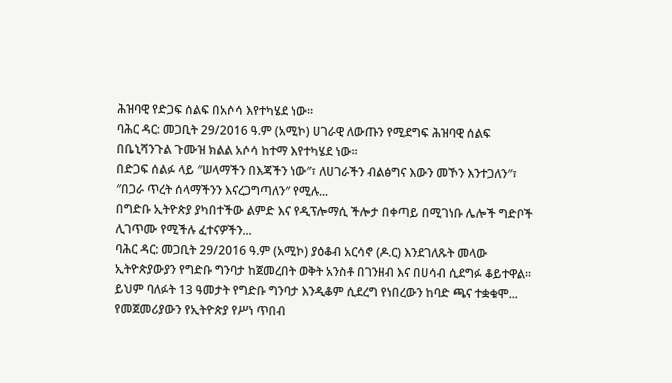ሕዝባዊ የድጋፍ ሰልፍ በአሶሳ እየተካሄደ ነው።
ባሕር ዳር: መጋቢት 29/2016 ዓ.ም (አሚኮ) ሀገራዊ ለውጡን የሚደግፍ ሕዝባዊ ሰልፍ በቤኒሻንጉል ጉሙዝ ክልል አሶሳ ከተማ እየተካሄደ ነው፡፡
በድጋፍ ሰልፉ ላይ ″ሠላማችን በእጃችን ነው″፣ ለሀገራችን ብልፅግና እውን መኾን እንተጋለን″፣ ″በጋራ ጥረት ሰላማችንን እናረጋግጣለን″ የሚሉ...
በግድቡ ኢትዮጵያ ያካበተችው ልምድ እና የዲፕሎማሲ ችሎታ በቀጣይ በሚገነቡ ሌሎች ግድቦች ሊገጥሙ የሚችሉ ፈተናዎችን...
ባሕር ዳር: መጋቢት 29/2016 ዓ.ም (አሚኮ) ያዕቆብ አርሳኖ (ዶ.ር) እንደገለጹት መላው ኢትዮጵያውያን የግድቡ ግንባታ ከጀመረበት ወቅት አንስቶ በገንዘብ እና በሀሳብ ሲደግፉ ቆይተዋል፡፡ ይህም ባለፉት 13 ዓመታት የግድቡ ግንባታ እንዲቆም ሲደረግ የነበረውን ከባድ ጫና ተቋቁሞ...
የመጀመሪያውን የኢትዮጵያ የሥነ ጥበብ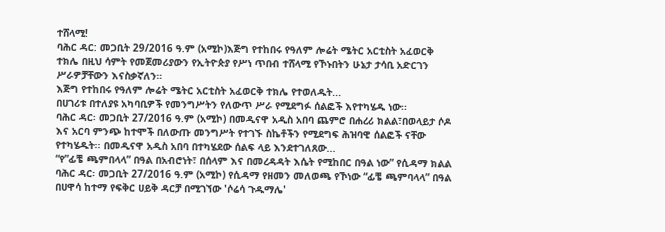ተሸላሚ!
ባሕር ዳር: መጋቢት 29/2016 ዓ.ም (አሚኮ)እጅግ የተከበሩ የዓለም ሎሬት ሜትር አርቲስት አፈወርቅ ተክሌ በዚህ ሳምት የመጀመሪያውን የኢትዮጵያ የሥነ ጥበብ ተሸላሚ የኾኑበትን ሁኔታ ታሳቢ አድርገን ሥራዎቻቸውን እናስቃኛለን።
እጅግ የተከበሩ የዓለም ሎሬት ሜትር አርቲስት አፈወርቅ ተክሌ የተወለዱት...
በሀገሪቱ በተለያዩ አካባቢዎች የመንግሥትን የለውጥ ሥራ የሚደግፉ ሰልፎች እየተካሄዱ ነው፡፡
ባሕር ዳር፡ መጋቢት 27/2016 ዓ.ም (አሚኮ) በመዲናዋ አዲስ አበባ ጨምሮ በሐረሪ ክልል፣በወላይታ ሶዶ እና አርባ ምንጭ ከተሞች በለውጡ መንግሥት የተገኙ ስኬቶችን የሚደግፍ ሕዝባዊ ሰልፎች ናቸው የተካሄዱት፡፡ በመዲናዋ አዲስ አበባ በተካሄደው ሰልፍ ላይ እንደተገለጸው...
“የ”ፊቼ ጫምበላላ” በዓል በአብሮነት፣ በሰላም እና በመረዳዳት እሴት የሚከበር በዓል ነው” የሲዳማ ክልል
ባሕር ዳር፡ መጋቢት 27/2016 ዓ.ም (አሚኮ) የሲዳማ የዘመን መለወጫ የኾነው “ፊቼ ጫምባላላ” በዓል በሀዋሳ ከተማ የፍቅር ሀይቅ ዳርቻ በሚገኘው 'ሶሬሳ ጉዱማሌ'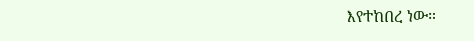እየተከበረ ነው።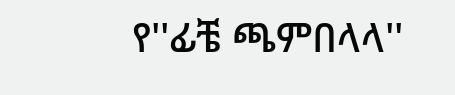የ''ፊቼ ጫምበላላ''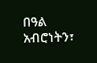በዓል አብሮነትን፣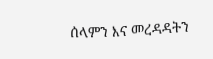ሰላምን እና መረዳዳትን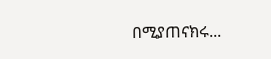በሚያጠናክሩ...